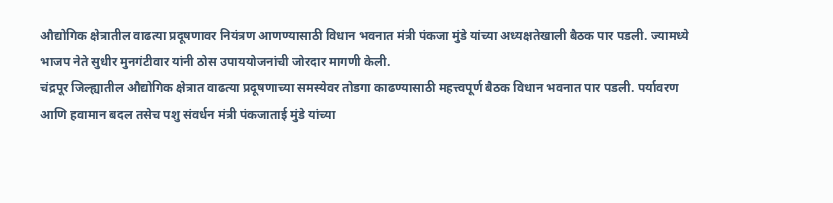औद्योगिक क्षेत्रातील वाढत्या प्रदूषणावर नियंत्रण आणण्यासाठी विधान भवनात मंत्री पंकजा मुंडे यांच्या अध्यक्षतेखाली बैठक पार पडली. ज्यामध्ये भाजप नेते सुधीर मुनगंटीवार यांनी ठोस उपाययोजनांची जोरदार मागणी केली.
चंद्रपूर जिल्ह्यातील औद्योगिक क्षेत्रात वाढत्या प्रदूषणाच्या समस्येवर तोडगा काढण्यासाठी महत्त्वपूर्ण बैठक विधान भवनात पार पडली. पर्यावरण आणि हवामान बदल तसेच पशु संवर्धन मंत्री पंकजाताई मुंडे यांच्या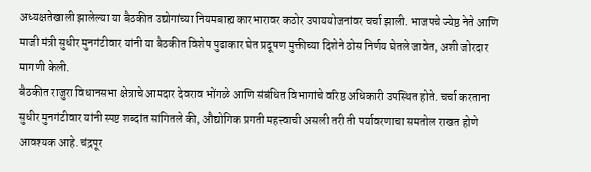अध्यक्षतेखाली झालेल्या या बैठकीत उद्योगांच्या नियमबाह्य कारभारावर कठोर उपाययोजनांवर चर्चा झाली. भाजपचे ज्येष्ठ नेते आणि माजी मंत्री सुधीर मुनगंटीवार यांनी या बैठकीत विशेष पुढाकार घेत प्रदूषण मुक्तीच्या दिशेने ठोस निर्णय घेतले जावेत, अशी जोरदार मागणी केली.
बैठकीत राजुरा विधानसभा क्षेत्राचे आमदार देवराव भोंगळे आणि संबंधित विभागांचे वरिष्ठ अधिकारी उपस्थित होते. चर्चा करताना सुधीर मुनगंटीवार यांनी स्पष्ट शब्दांत सांगितले की, औद्योगिक प्रगती महत्त्वाची असली तरी ती पर्यावरणाचा समतोल राखत होणे आवश्यक आहे. चंद्रपूर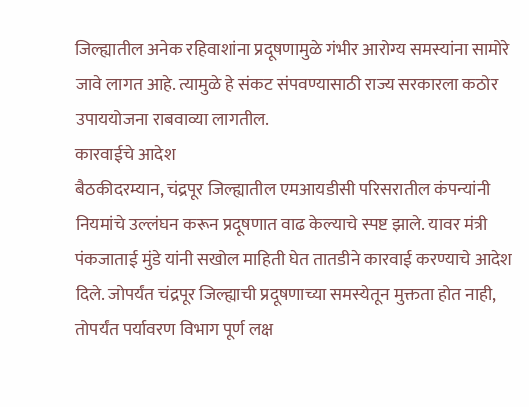जिल्ह्यातील अनेक रहिवाशांना प्रदूषणामुळे गंभीर आरोग्य समस्यांना सामोरे जावे लागत आहे. त्यामुळे हे संकट संपवण्यासाठी राज्य सरकारला कठोर उपाययोजना राबवाव्या लागतील.
कारवाईचे आदेश
बैठकीदरम्यान, चंद्रपूर जिल्ह्यातील एमआयडीसी परिसरातील कंपन्यांनी नियमांचे उल्लंघन करून प्रदूषणात वाढ केल्याचे स्पष्ट झाले. यावर मंत्री पंकजाताई मुंडे यांनी सखोल माहिती घेत तातडीने कारवाई करण्याचे आदेश दिले. जोपर्यंत चंद्रपूर जिल्ह्याची प्रदूषणाच्या समस्येतून मुक्तता होत नाही, तोपर्यंत पर्यावरण विभाग पूर्ण लक्ष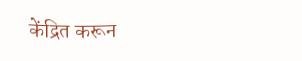केंद्रित करून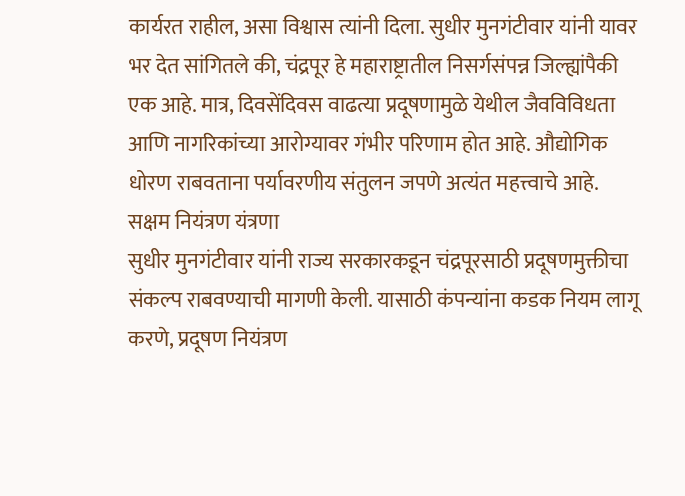कार्यरत राहील, असा विश्वास त्यांनी दिला. सुधीर मुनगंटीवार यांनी यावर भर देत सांगितले की, चंद्रपूर हे महाराष्ट्रातील निसर्गसंपन्न जिल्ह्यांपैकी एक आहे. मात्र, दिवसेंदिवस वाढत्या प्रदूषणामुळे येथील जैवविविधता आणि नागरिकांच्या आरोग्यावर गंभीर परिणाम होत आहे. औद्योगिक धोरण राबवताना पर्यावरणीय संतुलन जपणे अत्यंत महत्त्वाचे आहे.
सक्षम नियंत्रण यंत्रणा
सुधीर मुनगंटीवार यांनी राज्य सरकारकडून चंद्रपूरसाठी प्रदूषणमुक्तीचा संकल्प राबवण्याची मागणी केली. यासाठी कंपन्यांना कडक नियम लागू करणे, प्रदूषण नियंत्रण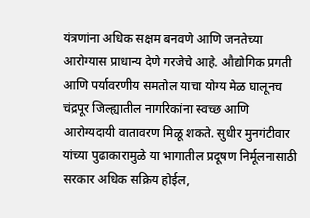यंत्रणांना अधिक सक्षम बनवणे आणि जनतेच्या आरोग्यास प्राधान्य देणे गरजेचे आहे. औद्योगिक प्रगती आणि पर्यावरणीय समतोल याचा योग्य मेळ घालूनच चंद्रपूर जिल्ह्यातील नागरिकांना स्वच्छ आणि आरोग्यदायी वातावरण मिळू शकते. सुधीर मुनगंटीवार यांच्या पुढाकारामुळे या भागातील प्रदूषण निर्मूलनासाठी सरकार अधिक सक्रिय होईल,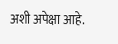अशी अपेक्षा आहे.